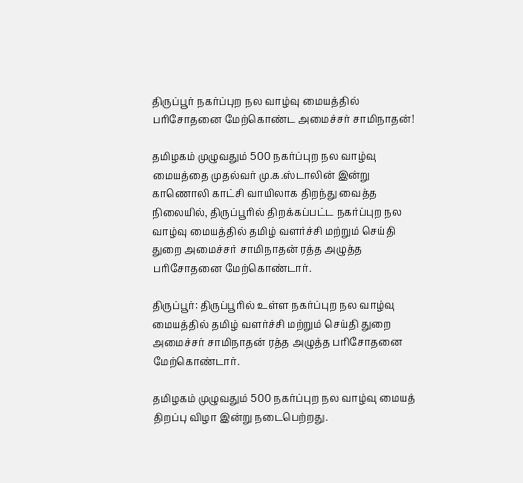திருப்பூர் நகர்ப்புற நல வாழ்வு மையத்தில் பரிசோதனை மேற்கொண்ட அமைச்சர் சாமிநாதன்!

தமிழகம் முழுவதும் 500 நகர்ப்புற நல வாழ்வு மையத்தை முதல்வர் மு.க.ஸ்டாலின் இன்று காணொலி காட்சி வாயிலாக திறந்து வைத்த நிலையில், திருப்பூரில் திறக்கப்பட்ட நகர்ப்புற நல வாழ்வு மையத்தில் தமிழ் வளர்ச்சி மற்றும் செய்தி துறை அமைச்சர் சாமிநாதன் ரத்த அழுத்த பரிசோதனை மேற்கொண்டார்.

திருப்பூர்: திருப்பூரில் உள்ள நகர்ப்புற நல வாழ்வு மையத்தில் தமிழ் வளர்ச்சி மற்றும் செய்தி துறை அமைச்சர் சாமிநாதன் ரத்த அழுத்த பரிசோதனை மேற்கொண்டார்.

தமிழகம் முழுவதும் 500 நகர்ப்புற நல வாழ்வு மையத் திறப்பு விழா இன்று நடைபெற்றது.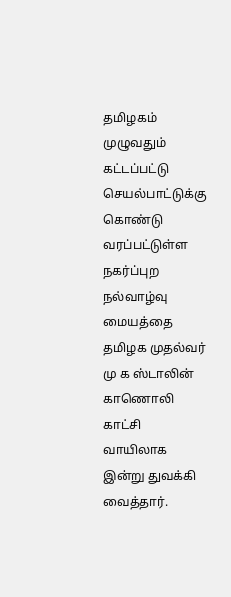தமிழகம் முழுவதும் கட்டப்பட்டு செயல்பாட்டுக்கு கொண்டு வரப்பட்டுள்ள நகர்ப்புற நல்வாழ்வு மையத்தை தமிழக முதல்வர் மு க ஸ்டாலின் காணொலி காட்சி வாயிலாக இன்று துவக்கி வைத்தார்.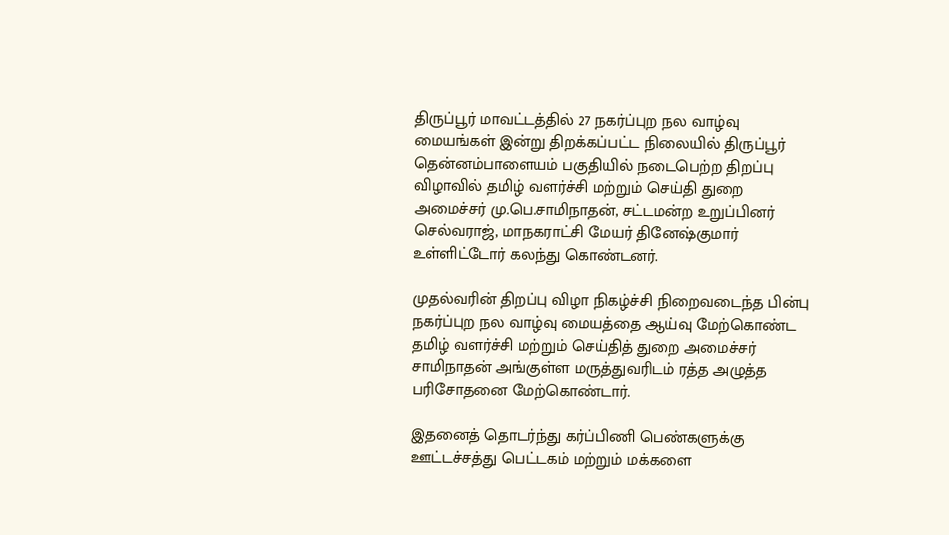திருப்பூர் மாவட்டத்தில் 27 நகர்ப்புற நல வாழ்வு மையங்கள் இன்று திறக்கப்பட்ட நிலையில் திருப்பூர் தென்னம்பாளையம் பகுதியில் நடைபெற்ற திறப்பு விழாவில் தமிழ் வளர்ச்சி மற்றும் செய்தி துறை அமைச்சர் மு.பெ.சாமிநாதன், சட்டமன்ற உறுப்பினர் செல்வராஜ், மாநகராட்சி மேயர் தினேஷ்குமார் உள்ளிட்டோர் கலந்து கொண்டனர்.

முதல்வரின் திறப்பு விழா நிகழ்ச்சி நிறைவடைந்த பின்பு நகர்ப்புற நல வாழ்வு மையத்தை ஆய்வு மேற்கொண்ட தமிழ் வளர்ச்சி மற்றும் செய்தித் துறை அமைச்சர் சாமிநாதன் அங்குள்ள மருத்துவரிடம் ரத்த அழுத்த பரிசோதனை மேற்கொண்டார்.

இதனைத் தொடர்ந்து கர்ப்பிணி பெண்களுக்கு ஊட்டச்சத்து பெட்டகம் மற்றும் மக்களை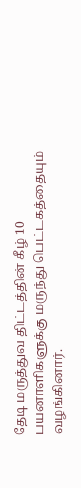தேடி மருத்துவ திட்டத்தின் கீழ் 10 பயனாளிகளுக்கு மருந்து பெட்டகத்தையும் வழங்கினார்.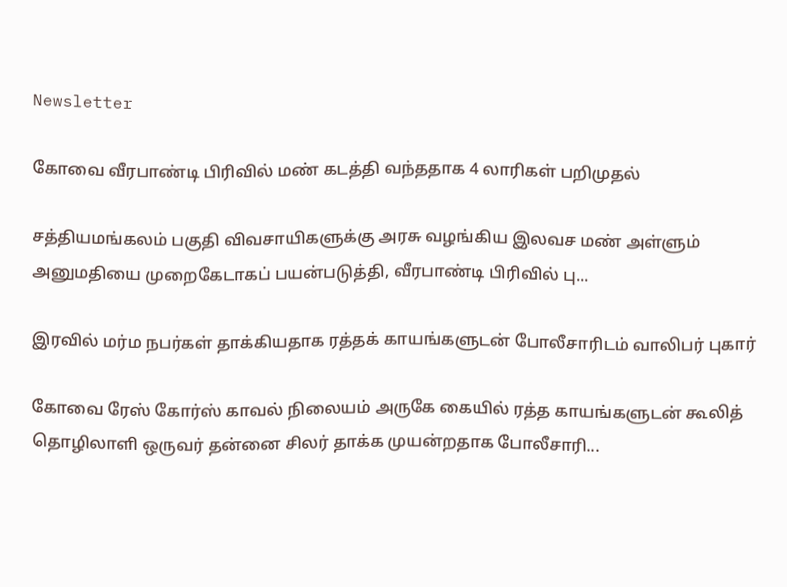Newsletter

கோவை வீரபாண்டி பிரிவில் மண் கடத்தி வந்ததாக 4 லாரிகள் பறிமுதல்

சத்தியமங்கலம் பகுதி விவசாயிகளுக்கு அரசு வழங்கிய இலவச மண் அள்ளும் அனுமதியை முறைகேடாகப் பயன்படுத்தி, வீரபாண்டி பிரிவில் பு...

இரவில் மர்ம நபர்கள் தாக்கியதாக ரத்தக் காயங்களுடன் போலீசாரிடம் வாலிபர் புகார்

கோவை ரேஸ் கோர்ஸ் காவல் நிலையம் அருகே கையில் ரத்த காயங்களுடன் கூலித் தொழிலாளி ஒருவர் தன்னை சிலர் தாக்க முயன்றதாக போலீசாரி...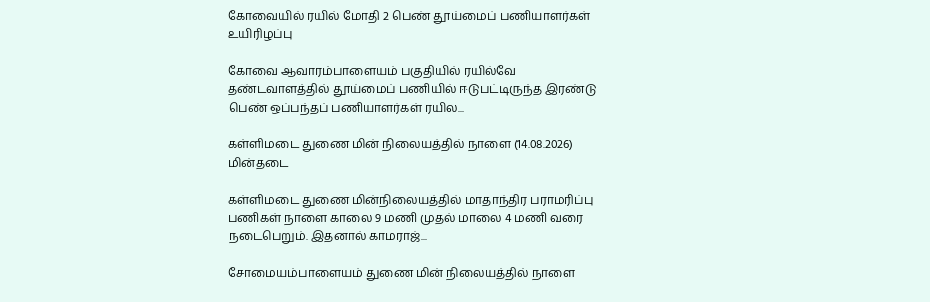கோவையில் ரயில் மோதி 2 பெண் தூய்மைப் பணியாளர்கள் உயிரிழப்பு

கோவை ஆவாரம்பாளையம் பகுதியில் ரயில்வே தண்டவாளத்தில் தூய்மைப் பணியில் ஈடுபட்டிருந்த இரண்டு பெண் ஒப்பந்தப் பணியாளர்கள் ரயில...

கள்ளிமடை துணை மின் நிலையத்தில் நாளை (14.08.2026) மின்தடை

கள்ளிமடை துணை மின்நிலையத்தில் மாதாந்திர பராமரிப்பு பணிகள் நாளை காலை 9 மணி முதல் மாலை 4 மணி வரை நடைபெறும். இதனால் காமராஜ்...

சோமையம்பாளையம் துணை மின் நிலையத்தில் நாளை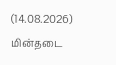(14.08.2026) மின்தடை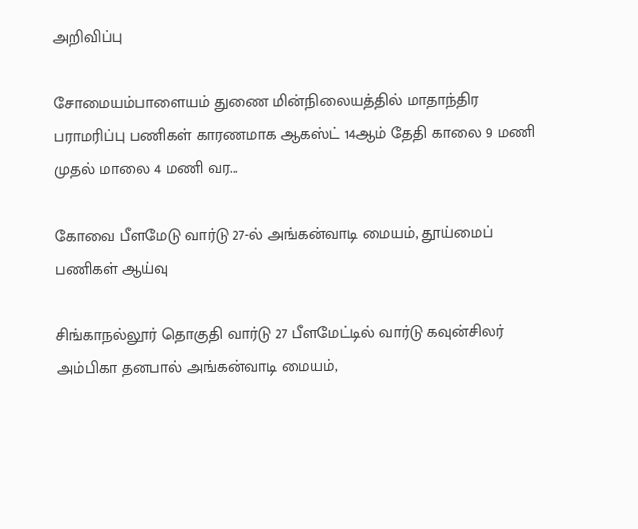அறிவிப்பு

சோமையம்பாளையம் துணை மின்நிலையத்தில் மாதாந்திர பராமரிப்பு பணிகள் காரணமாக ஆகஸ்ட் 14ஆம் தேதி காலை 9 மணி முதல் மாலை 4 மணி வர...

கோவை பீளமேடு வார்டு 27-ல் அங்கன்வாடி மையம், தூய்மைப் பணிகள் ஆய்வு

சிங்காநல்லூர் தொகுதி வார்டு 27 பீளமேட்டில் வார்டு கவுன்சிலர் அம்பிகா தனபால் அங்கன்வாடி மையம்,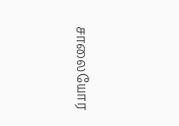சாலையோர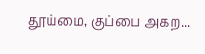தூய்மை, குப்பை அகற...